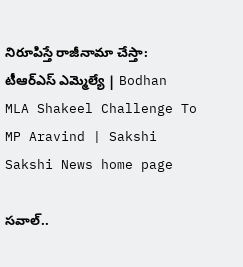నిరూపిస్తే రాజీనామా చేస్తా: టీఆర్‌ఎస్‌ ఎమ్మెల్యే | Bodhan MLA Shakeel Challenge To MP Aravind | Sakshi
Sakshi News home page

సవాల్..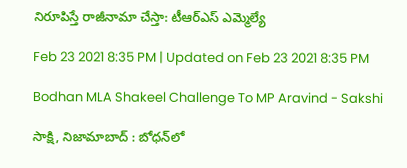నిరూపిస్తే రాజీనామా చేస్తా: టీఆర్‌ఎస్‌ ఎమ్మెల్యే

Feb 23 2021 8:35 PM | Updated on Feb 23 2021 8:35 PM

Bodhan MLA Shakeel Challenge To MP Aravind - Sakshi

సాక్షి, నిజామాబాద్‌ : బోధన్‌లో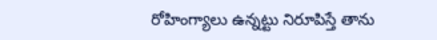రోహింగ్యాలు ఉన్నట్టు నిరూపిస్తే తాను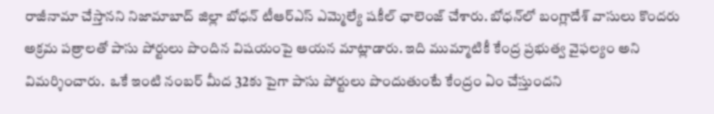రాజీనామా చేస్తానని నిజామాబాద్ జిల్లా బోధన్ టీఆర్ఎస్ ఎమ్మెల్యే షకీల్ ఛాలెంజ్ చేశారు. బోధన్‌లో బంగ్లాదేశ్ వాసులు కొందరు అక్రమ పత్రాలతో పాసు పోర్టులు పొందిన విషయంపై ఆయన మాట్లాడారు. ఇది ముమ్మాటికీ కేంద్ర ప్రభుత్వ వైఫల్యం అని విమర్శించారు.  ఒకే ఇంటి నంబర్ మీద 32కు పైగా పాసు పోర్టులు పొందుతుంటే కేంద్రం ఏం చేస్తుందని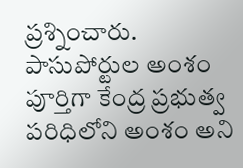ప్రశ్నించారు. పాసుపోర్టుల అంశం పూర్తిగా కేంద్ర ప్రభుత్వ పరిధిలోని అంశం అని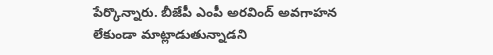పేర్కొన్నారు. బీజేపీ ఎంపీ అరవింద్ అవగాహన లేకుండా మాట్లాడుతున్నాడని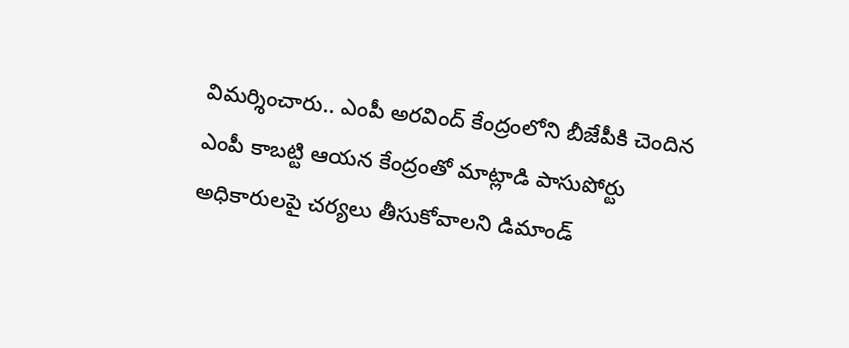విమర్శించారు.. ఎంపీ అరవింద్ కేంద్రంలోని బీజేపీకి చెందిన ఎంపీ కాబట్టి ఆయన కేంద్రంతో మాట్లాడి పాసుపోర్టు అధికారులపై చర్యలు తీసుకోవాలని డిమాండ్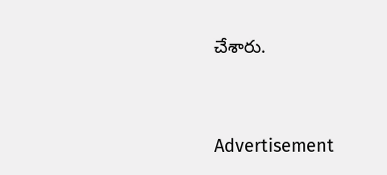చేశారు.




Advertisement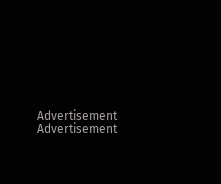Advertisement
Advertisement